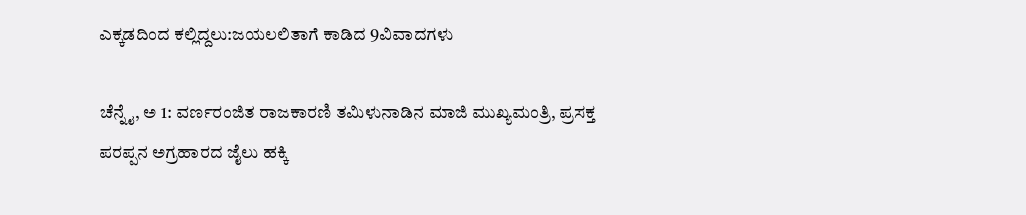ಎಕ್ಕಡದಿಂದ ಕಲ್ಲಿದ್ದಲು:ಜಯಲಲಿತಾಗೆ ಕಾಡಿದ 9ವಿವಾದಗಳು

ಚೆನ್ನೈ, ಅ 1: ವರ್ಣರಂಜಿತ ರಾಜಕಾರಣಿ ತಮಿಳುನಾಡಿನ ಮಾಜಿ ಮುಖ್ಯಮಂತ್ರಿ, ಪ್ರಸಕ್ತ ಪರಪ್ಪನ ಅಗ್ರಹಾರದ ಜೈಲು ಹಕ್ಕಿ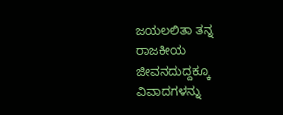ಜಯಲಲಿತಾ ತನ್ನ ರಾಜಕೀಯ ಜೀವನದುದ್ದಕ್ಕೂ ವಿವಾದಗಳನ್ನು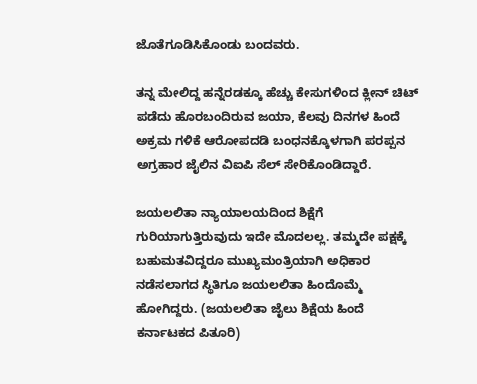ಜೊತೆಗೂಡಿಸಿಕೊಂಡು ಬಂದವರು.

ತನ್ನ ಮೇಲಿದ್ದ ಹನ್ನೆರಡಕ್ಕೂ ಹೆಚ್ಚು ಕೇಸುಗಳಿಂದ ಕ್ಲೀನ್ ಚಿಟ್ ಪಡೆದು ಹೊರಬಂದಿರುವ ಜಯಾ, ಕೆಲವು ದಿನಗಳ ಹಿಂದೆ ಅಕ್ರಮ ಗಳಿಕೆ ಆರೋಪದಡಿ ಬಂಧನಕ್ಕೊಳಗಾಗಿ ಪರಪ್ಪನ ಅಗ್ರಹಾರ ಜೈಲಿನ ವಿಐಪಿ ಸೆಲ್ ಸೇರಿಕೊಂಡಿದ್ದಾರೆ.

ಜಯಲಲಿತಾ ನ್ಯಾಯಾಲಯದಿಂದ ಶಿಕ್ಷೆಗೆ ಗುರಿಯಾಗುತ್ತಿರುವುದು ಇದೇ ಮೊದಲಲ್ಲ. ತಮ್ಮದೇ ಪಕ್ಷಕ್ಕೆ ಬಹುಮತವಿದ್ದರೂ ಮುಖ್ಯಮಂತ್ರಿಯಾಗಿ ಅಧಿಕಾರ ನಡೆಸಲಾಗದ ಸ್ಥಿತಿಗೂ ಜಯಲಲಿತಾ ಹಿಂದೊಮ್ಮೆ ಹೋಗಿದ್ದರು. (ಜಯಲಲಿತಾ ಜೈಲು ಶಿಕ್ಷೆಯ ಹಿಂದೆ ಕರ್ನಾಟಕದ ಪಿತೂರಿ)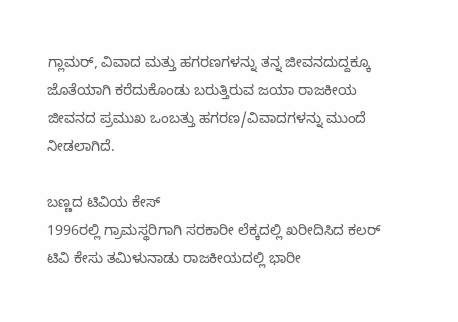ಗ್ಲಾಮರ್, ವಿವಾದ ಮತ್ತು ಹಗರಣಗಳನ್ನು ತನ್ನ ಜೀವನದುದ್ದಕ್ಕೂ ಜೊತೆಯಾಗಿ ಕರೆದುಕೊಂಡು ಬರುತ್ತಿರುವ ಜಯಾ ರಾಜಕೀಯ ಜೀವನದ ಪ್ರಮುಖ ಒಂಬತ್ತು ಹಗರಣ/ವಿವಾದಗಳನ್ನು ಮುಂದೆ ನೀಡಲಾಗಿದೆ.

ಬಣ್ಣದ ಟಿವಿಯ ಕೇಸ್
1996ರಲ್ಲಿ ಗ್ರಾಮಸ್ಥರಿಗಾಗಿ ಸರಕಾರೀ ಲೆಕ್ಕದಲ್ಲಿ ಖರೀದಿಸಿದ ಕಲರ್ ಟಿವಿ ಕೇಸು ತಮಿಳುನಾಡು ರಾಜಕೀಯದಲ್ಲಿ ಭಾರೀ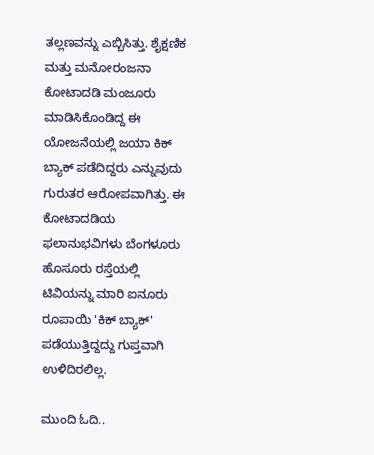ತಲ್ಲಣವನ್ನು ಎಬ್ಬಿಸಿತ್ತು. ಶೈಕ್ಷಣಿಕ ಮತ್ತು ಮನೋರಂಜನಾ ಕೋಟಾದಡಿ ಮಂಜೂರು ಮಾಡಿಸಿಕೊಂಡಿದ್ದ ಈ ಯೋಜನೆಯಲ್ಲಿ ಜಯಾ ಕಿಕ್ ಬ್ಯಾಕ್ ಪಡೆದಿದ್ದರು ಎನ್ನುವುದು ಗುರುತರ ಆರೋಪವಾಗಿತ್ತು. ಈ ಕೋಟಾದಡಿಯ ಫಲಾನುಭವಿಗಳು ಬೆಂಗಳೂರು ಹೊಸೂರು ರಸ್ತೆಯಲ್ಲಿ ಟಿವಿಯನ್ನು ಮಾರಿ ಐನೂರು ರೂಪಾಯಿ 'ಕಿಕ್ ಬ್ಯಾಕ್' ಪಡೆಯುತ್ತಿದ್ದದ್ದು ಗುಪ್ತವಾಗಿ ಉಳಿದಿರಲಿಲ್ಲ.

ಮುಂದಿ ಓದಿ..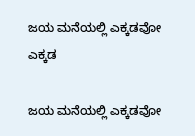ಜಯ ಮನೆಯಲ್ಲಿ ಎಕ್ಕಡವೋ ಎಕ್ಕಡ

ಜಯ ಮನೆಯಲ್ಲಿ ಎಕ್ಕಡವೋ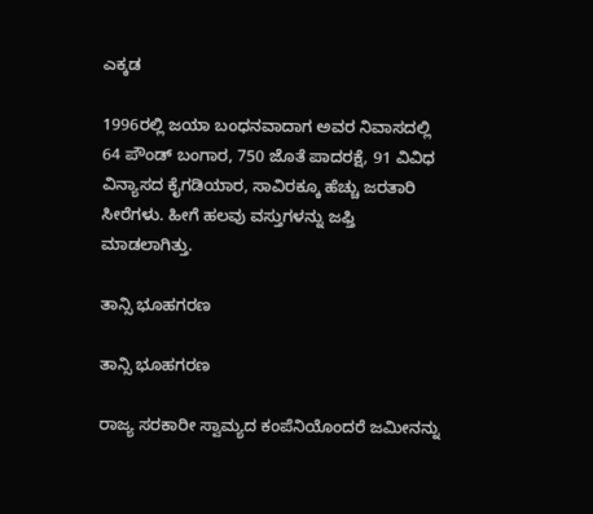ಎಕ್ಕಡ

1996ರಲ್ಲಿ ಜಯಾ ಬಂಧನವಾದಾಗ ಅವರ ನಿವಾಸದಲ್ಲಿ 64 ಪೌಂಡ್ ಬಂಗಾರ, 750 ಜೊತೆ ಪಾದರಕ್ಷೆ, 91 ವಿವಿಧ ವಿನ್ಯಾಸದ ಕೈಗಡಿಯಾರ, ಸಾವಿರಕ್ಕೂ ಹೆಚ್ಚು ಜರತಾರಿ ಸೀರೆಗಳು. ಹೀಗೆ ಹಲವು ವಸ್ತುಗಳನ್ನು ಜಫ್ತಿ ಮಾಡಲಾಗಿತ್ತು.

ತಾನ್ಸಿ ಭೂಹಗರಣ

ತಾನ್ಸಿ ಭೂಹಗರಣ

ರಾಜ್ಯ ಸರಕಾರೀ ಸ್ವಾಮ್ಯದ ಕಂಪೆನಿಯೊಂದರೆ ಜಮೀನನ್ನು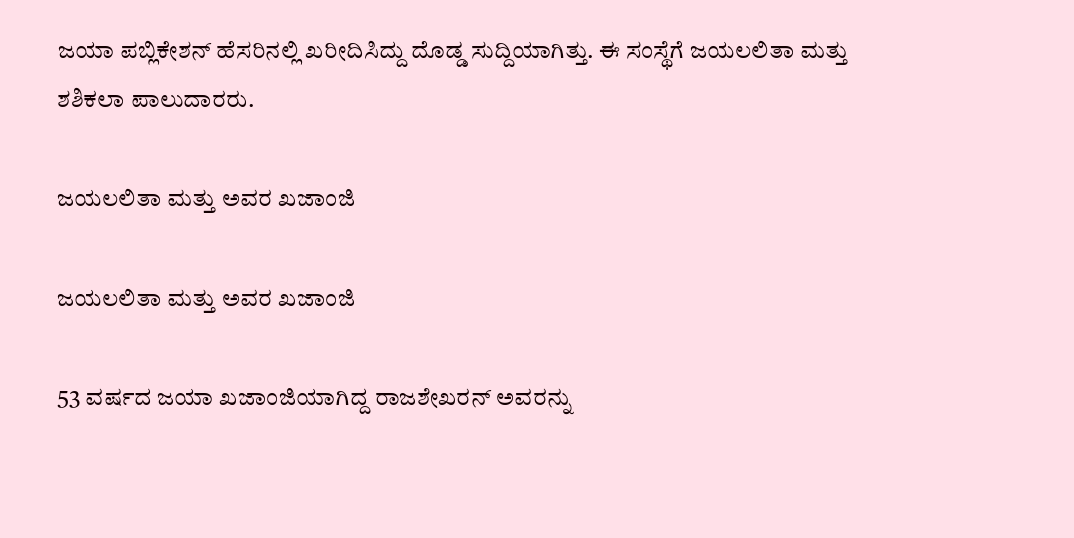ಜಯಾ ಪಬ್ಲಿಕೇಶನ್ ಹೆಸರಿನಲ್ಲಿ ಖರೀದಿಸಿದ್ದು ದೊಡ್ಡ ಸುದ್ದಿಯಾಗಿತ್ತು. ಈ ಸಂಸ್ಥೆಗೆ ಜಯಲಲಿತಾ ಮತ್ತು ಶಶಿಕಲಾ ಪಾಲುದಾರರು.

ಜಯಲಲಿತಾ ಮತ್ತು ಅವರ ಖಜಾಂಜಿ

ಜಯಲಲಿತಾ ಮತ್ತು ಅವರ ಖಜಾಂಜಿ

53 ವರ್ಷದ ಜಯಾ ಖಜಾಂಜಿಯಾಗಿದ್ದ ರಾಜಶೇಖರನ್ ಅವರನ್ನು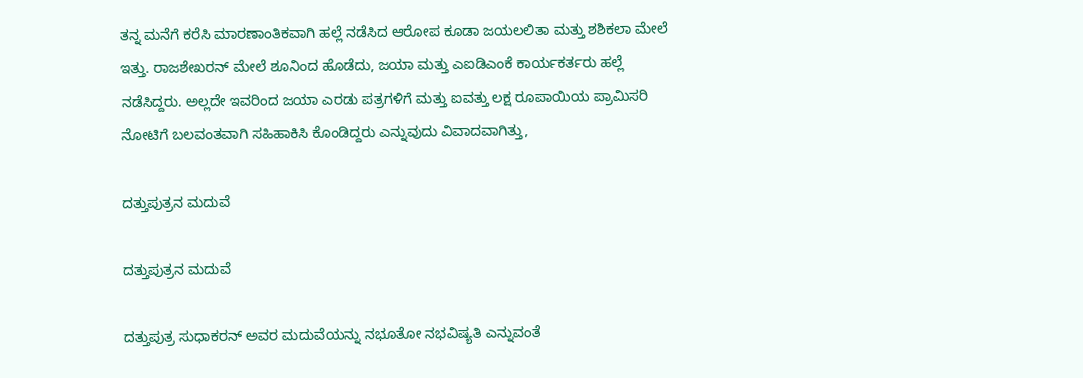ತನ್ನ ಮನೆಗೆ ಕರೆಸಿ ಮಾರಣಾಂತಿಕವಾಗಿ ಹಲ್ಲೆ ನಡೆಸಿದ ಆರೋಪ ಕೂಡಾ ಜಯಲಲಿತಾ ಮತ್ತು ಶಶಿಕಲಾ ಮೇಲೆ ಇತ್ತು. ರಾಜಶೇಖರನ್ ಮೇಲೆ ಶೂನಿಂದ ಹೊಡೆದು, ಜಯಾ ಮತ್ತು ಎಐಡಿಎಂಕೆ ಕಾರ್ಯಕರ್ತರು ಹಲ್ಲೆ ನಡೆಸಿದ್ದರು. ಅಲ್ಲದೇ ಇವರಿಂದ ಜಯಾ ಎರಡು ಪತ್ರಗಳಿಗೆ ಮತ್ತು ಐವತ್ತು ಲಕ್ಷ ರೂಪಾಯಿಯ ಪ್ರಾಮಿಸರಿ ನೋಟಿಗೆ ಬಲವಂತವಾಗಿ ಸಹಿಹಾಕಿಸಿ ಕೊಂಡಿದ್ದರು ಎನ್ನುವುದು ವಿವಾದವಾಗಿತ್ತು,

ದತ್ತುಪುತ್ರನ ಮದುವೆ

ದತ್ತುಪುತ್ರನ ಮದುವೆ

ದತ್ತುಪುತ್ರ ಸುಧಾಕರನ್ ಅವರ ಮದುವೆಯನ್ನು ನಭೂತೋ ನಭವಿಷ್ಯತಿ ಎನ್ನುವಂತೆ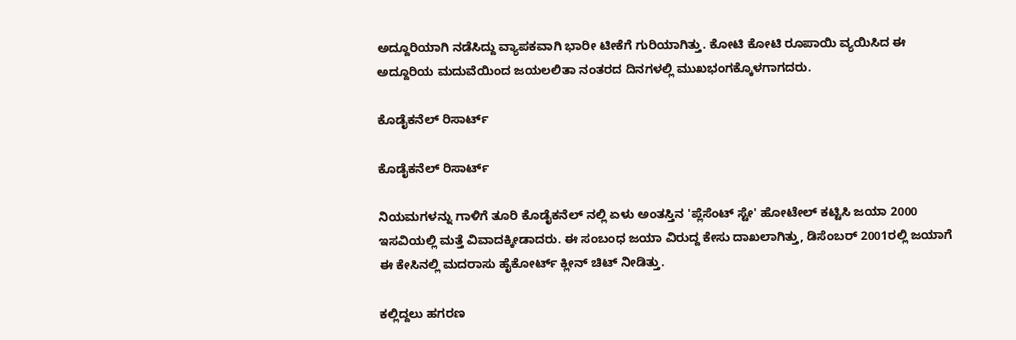ಅದ್ದೂರಿಯಾಗಿ ನಡೆಸಿದ್ದು ವ್ಯಾಪಕವಾಗಿ ಭಾರೀ ಟೀಕೆಗೆ ಗುರಿಯಾಗಿತ್ತು. ಕೋಟಿ ಕೋಟಿ ರೂಪಾಯಿ ವ್ಯಯಿಸಿದ ಈ ಅದ್ದೂರಿಯ ಮದುವೆಯಿಂದ ಜಯಲಲಿತಾ ನಂತರದ ದಿನಗಳಲ್ಲಿ ಮುಖಭಂಗಕ್ಕೊಳಗಾಗದರು.

ಕೊಡೈಕನೆಲ್ ರಿಸಾರ್ಟ್

ಕೊಡೈಕನೆಲ್ ರಿಸಾರ್ಟ್

ನಿಯಮಗಳನ್ನು ಗಾಳಿಗೆ ತೂರಿ ಕೊಡೈಕನೆಲ್ ನಲ್ಲಿ ಏಳು ಅಂತಸ್ತಿನ 'ಪ್ಲೆಸೆಂಟ್ ಸ್ಟೇ' ಹೋಟೇಲ್ ಕಟ್ಟಿಸಿ ಜಯಾ 2000 ಇಸವಿಯಲ್ಲಿ ಮತ್ತೆ ವಿವಾದಕ್ಕೀಡಾದರು. ಈ ಸಂಬಂಧ ಜಯಾ ವಿರುದ್ದ ಕೇಸು ದಾಖಲಾಗಿತ್ತು, ಡಿಸೆಂಬರ್ 2001ರಲ್ಲಿ ಜಯಾಗೆ ಈ ಕೇಸಿನಲ್ಲಿ ಮದರಾಸು ಹೈಕೋರ್ಟ್ ಕ್ಲೀನ್ ಚಿಟ್ ನೀಡಿತ್ತು.

ಕಲ್ಲಿದ್ದಲು ಹಗರಣ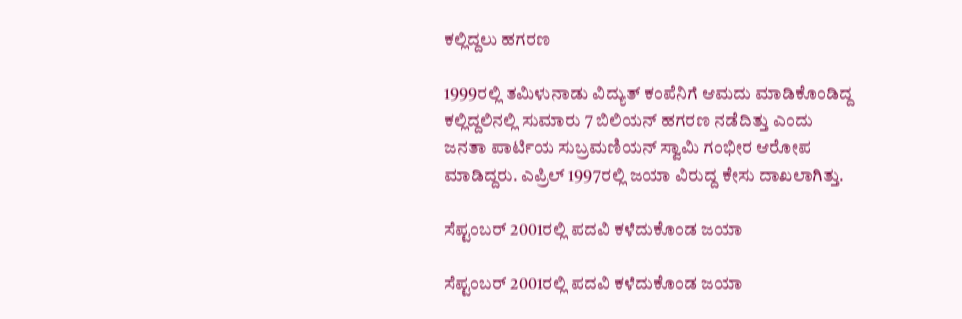ಕಲ್ಲಿದ್ದಲು ಹಗರಣ

1999ರಲ್ಲಿ ತಮಿಳುನಾಡು ವಿದ್ಯುತ್ ಕಂಪೆನಿಗೆ ಆಮದು ಮಾಡಿಕೊಂಡಿದ್ದ ಕಲ್ಲಿದ್ದಲಿನಲ್ಲಿ ಸುಮಾರು 7 ಬಿಲಿಯನ್ ಹಗರಣ ನಡೆದಿತ್ತು ಎಂದು ಜನತಾ ಪಾರ್ಟಿಯ ಸುಬ್ರಮಣಿಯನ್ ಸ್ವಾಮಿ ಗಂಭೀರ ಆರೋಪ ಮಾಡಿದ್ದರು. ಎಪ್ರಿಲ್ 1997ರಲ್ಲಿ ಜಯಾ ವಿರುದ್ದ ಕೇಸು ದಾಖಲಾಗಿತ್ತು.

ಸೆಪ್ಟಂಬರ್ 2001ರಲ್ಲಿ ಪದವಿ ಕಳೆದುಕೊಂಡ ಜಯಾ

ಸೆಪ್ಟಂಬರ್ 2001ರಲ್ಲಿ ಪದವಿ ಕಳೆದುಕೊಂಡ ಜಯಾ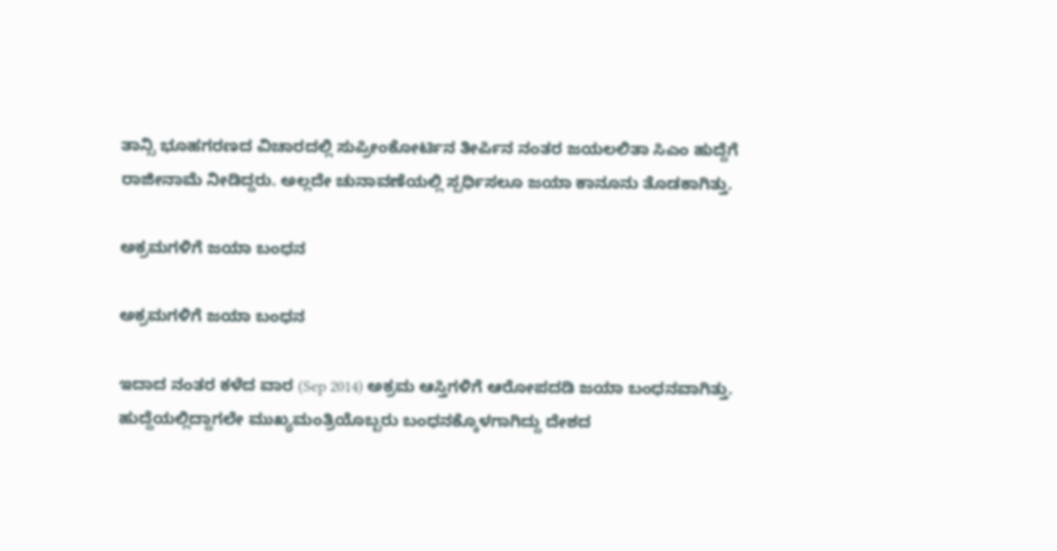ತಾನ್ಸಿ ಭೂಹಗರಣದ ವಿಚಾರದಲ್ಲಿ ಸುಪ್ರೀಂಕೋರ್ಟಿನ ತೀರ್ಪಿನ ನಂತರ ಜಯಲಲಿತಾ ಸಿಎಂ ಹುದ್ದೆಗೆ ರಾಜೀನಾಮೆ ನೀಡಿದ್ದರು. ಅಲ್ಲದೇ ಚುನಾವಣೆಯಲ್ಲಿ ಸ್ಪರ್ಧಿಸಲೂ ಜಯಾ ಕಾನೂನು ತೊಡಕಾಗಿತ್ತು.

ಅಕ್ರಮಗಳಿಗೆ ಜಯಾ ಬಂಧನ

ಅಕ್ರಮಗಳಿಗೆ ಜಯಾ ಬಂಧನ

ಇದಾದ ನಂತರ ಕಳೆದ ವಾರ (Sep 2014) ಅಕ್ರಮ ಆಸ್ತಿಗಳಿಗೆ ಆರೋಪದಡಿ ಜಯಾ ಬಂಧನವಾಗಿತ್ತು. ಹುದ್ದೆಯಲ್ಲಿದ್ದಾಗಲೇ ಮುಖ್ಯಮಂತ್ರಿಯೊಬ್ಬರು ಬಂಧನಕ್ಕೊಳಗಾಗಿದ್ದು ದೇಶದ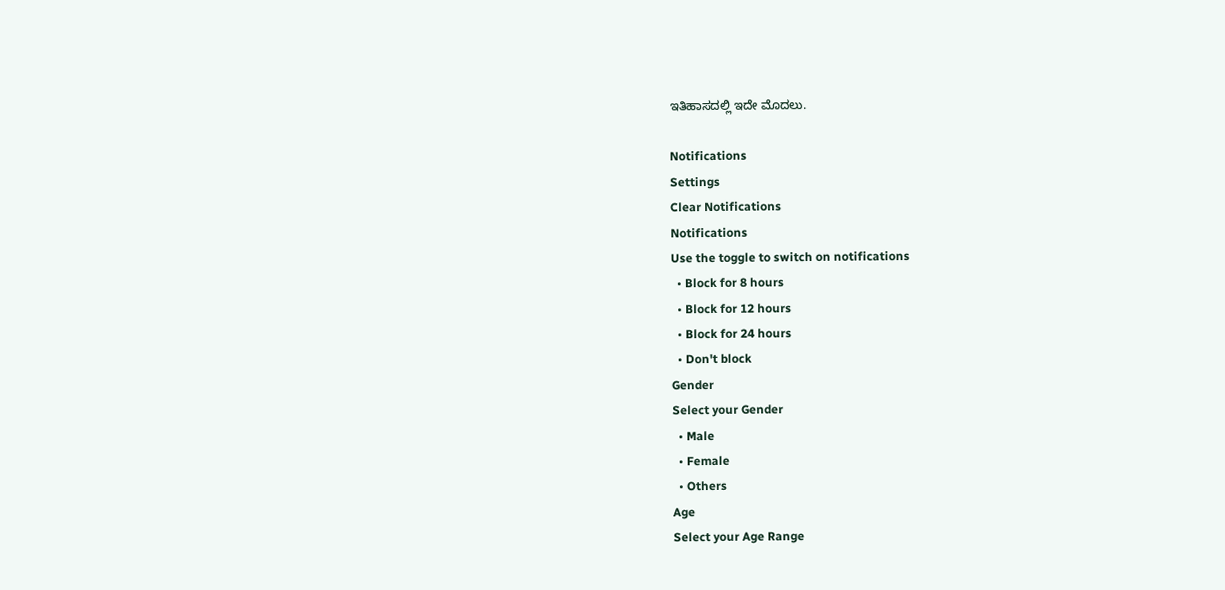ಇತಿಹಾಸದಲ್ಲಿ ಇದೇ ಮೊದಲು.

Notifications
Settings
Clear Notifications
Notifications
Use the toggle to switch on notifications
  • Block for 8 hours
  • Block for 12 hours
  • Block for 24 hours
  • Don't block
Gender
Select your Gender
  • Male
  • Female
  • Others
Age
Select your Age Range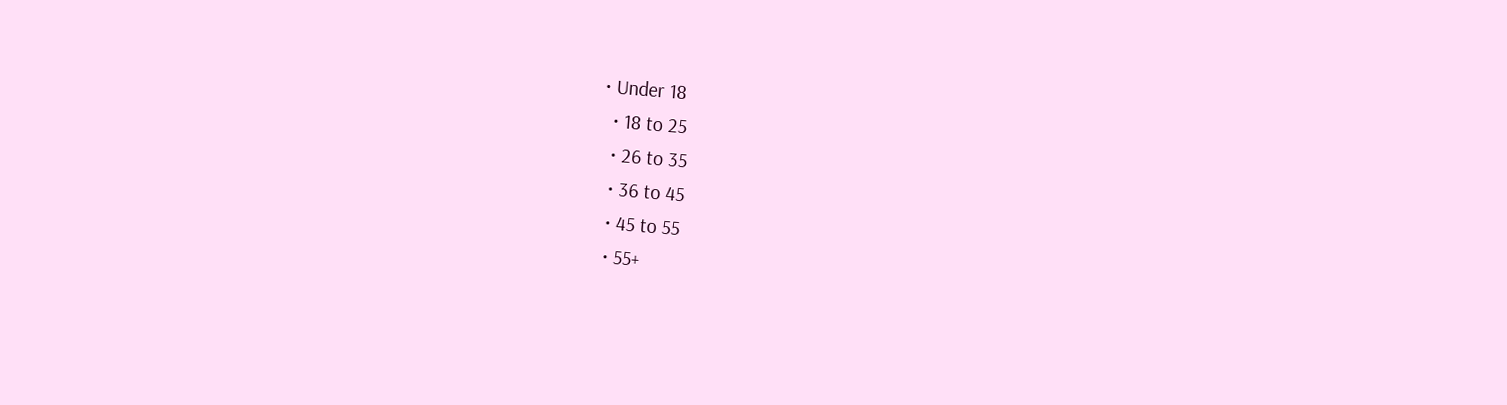• Under 18
  • 18 to 25
  • 26 to 35
  • 36 to 45
  • 45 to 55
  • 55+